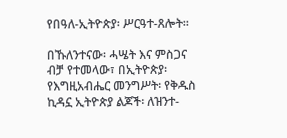የበዓለ-ኢትዮጵያ፡ ሥርዓተ-ጸሎት።

በኹለንተናው፡ ሓሤት እና ምስጋና ብቻ የተመላው፣ በኢትዮጵያ፡ የእግዚአብሔር መንግሥት፡ የቅዱስ ኪዳኗ ኢትዮጵያ ልጆች፡ ለዝንተ-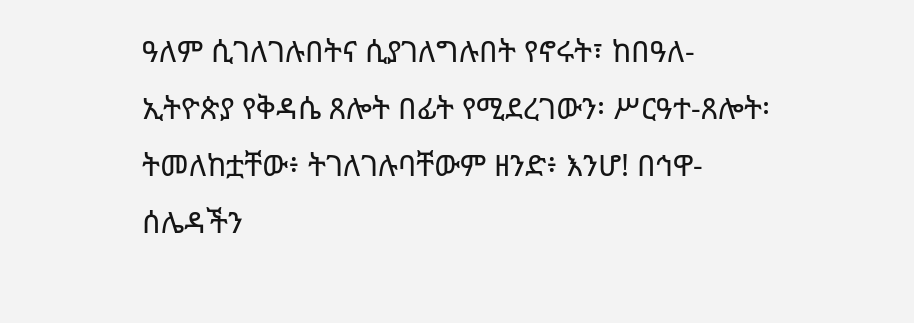ዓለም ሲገለገሉበትና ሲያገለግሉበት የኖሩት፣ ከበዓለ-ኢትዮጵያ የቅዳሴ ጸሎት በፊት የሚደረገውን፡ ሥርዓተ-ጸሎት፡ ትመለከቷቸው፥ ትገለገሉባቸውም ዘንድ፥ እንሆ! በኅዋ-ሰሌዳችን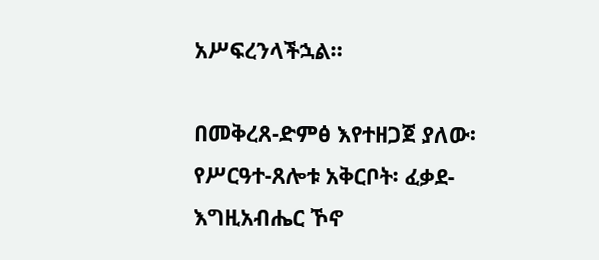አሥፍረንላችኋል።

በመቅረጸ-ድምፅ እየተዘጋጀ ያለው፡ የሥርዓተ-ጸሎቱ አቅርቦት፡ ፈቃደ-እግዚአብሔር ኾኖ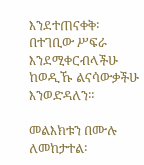እንደተጠናቀቅ፡ በተገቢው ሥፍራ እንደሚቀርብላችሁ ከወዲኹ ልናሳውቃችሁ እንወድዳለን።

መልእክቱን በሙሉ ለመከታተል፡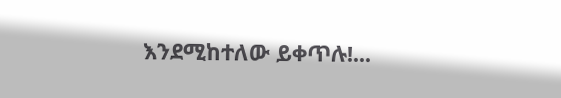እንደሚከተለው ይቀጥሉ!...